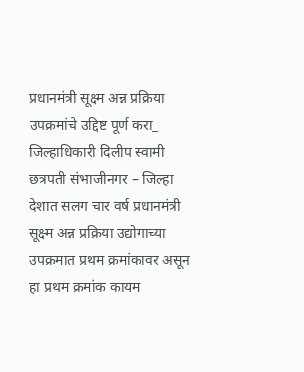प्रधानमंत्री सूक्ष्म अन्न प्रक्रिया उपक्रमांचे उद्दिष्ट पूर्ण करा_ जिल्हाधिकारी दिलीप स्वामी
छत्रपती संभाजीनगर – जिल्हा देशात सलग चार वर्ष प्रधानमंत्री सूक्ष्म अन्न प्रक्रिया उद्योगाच्या उपक्रमात प्रथम क्रमांकावर असून हा प्रथम क्रमांक कायम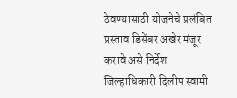ठेवण्यासाठी योजनेचे प्रलंबित प्रस्ताव डिसेंबर अखेर मंजूर करावे असे निर्देश जिल्हाधिकारी दिलीप स्वामी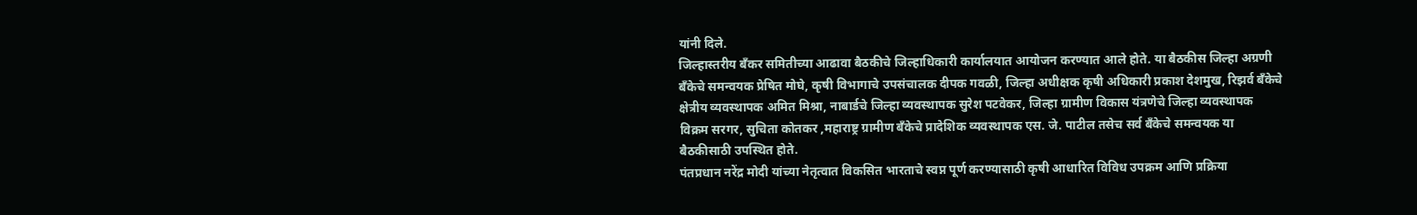यांनी दिले.
जिल्हास्तरीय बँकर समितीच्या आढावा बैठकीचे जिल्हाधिकारी कार्यालयात आयोजन करण्यात आले होते. या बैठकीस जिल्हा अग्रणी बँकेचे समन्वयक प्रेषित मोघे, कृषी विभागाचे उपसंचालक दीपक गवळी, जिल्हा अधीक्षक कृषी अधिकारी प्रकाश देशमुख, रिझर्व बँकेचे क्षेत्रीय व्यवस्थापक अमित मिश्रा, नाबार्डचे जिल्हा व्यवस्थापक सुरेश पटवेकर, जिल्हा ग्रामीण विकास यंत्रणेचे जिल्हा व्यवस्थापक विक्रम सरगर, सुचिता कोतकर ,महाराष्ट्र ग्रामीण बँकेचे प्रादेशिक व्यवस्थापक एस. जे. पाटील तसेच सर्व बँकेचे समन्वयक या बैठकीसाठी उपस्थित होते.
पंतप्रधान नरेंद्र मोदी यांच्या नेतृत्वात विकसित भारताचे स्वप्न पूर्ण करण्यासाठी कृषी आधारित विविध उपक्रम आणि प्रक्रिया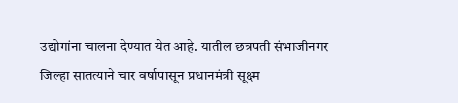उद्योगांना चालना देण्यात येत आहे. यातील छत्रपती संभाजीनगर जिल्हा सातत्याने चार वर्षापासून प्रधानमंत्री सूक्ष्म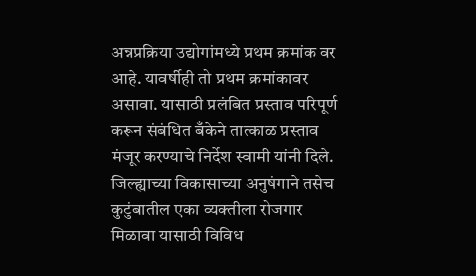अन्नप्रक्रिया उद्योगांमध्ये प्रथम क्रमांक वर आहे. यावर्षीही तो प्रथम क्रमांकावर असावा. यासाठी प्रलंबित प्रस्ताव परिपूर्ण करून संबंधित बँकेने तात्काळ प्रस्ताव मंजूर करण्याचे निर्देश स्वामी यांनी दिले. जिल्ह्याच्या विकासाच्या अनुषंगाने तसेच कुटुंबातील एका व्यक्तीला रोजगार मिळावा यासाठी विविध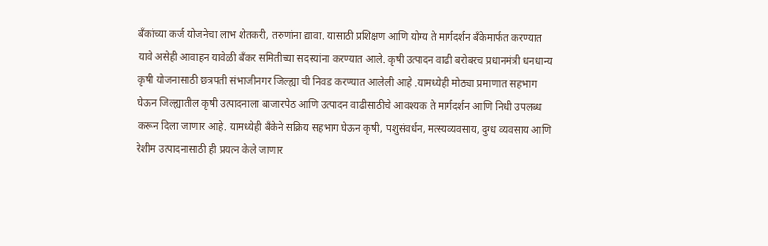बँकांच्या कर्ज योजनेचा लाभ शेतकरी, तरुणांना द्यावा. यासाठी प्रशिक्षण आणि योग्य ते मार्गदर्शन बँकेमार्फत करण्यात यावे असेही आवाहन यावेळी बँकर समितीच्या सदस्यांना करण्यात आले. कृषी उत्पादन वाढी बरोबरच प्रधानमंत्री धनधान्य कृषी योजनासाठी छत्रपती संभाजीनगर जिल्ह्या ची निवड करण्यात आलेली आहे .यामध्येही मोठ्या प्रमाणात सहभाग घेऊन जिल्ह्यातील कृषी उत्पादनाला बाजारपेठ आणि उत्पादन वाढीसाठीचे आवश्यक ते मार्गदर्शन आणि निधी उपलब्ध करून दिला जाणार आहे. यामध्येही बँकेने सक्रिय सहभाग घेऊन कृषी, पशुसंवर्धन, मत्स्यव्यवसाय, दुग्ध व्यवसाय आणि रेशीम उत्पादनासाठी ही प्रयत्न केले जाणार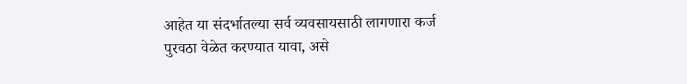आहेत या संदर्भातल्या सर्व व्यवसायसाठी लागणारा कर्ज पुरवठा वेळेत करण्यात यावा, असे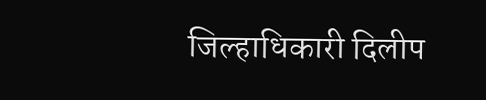जिल्हाधिकारी दिलीप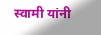स्वामी यांनी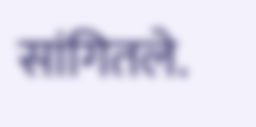सांगितले.